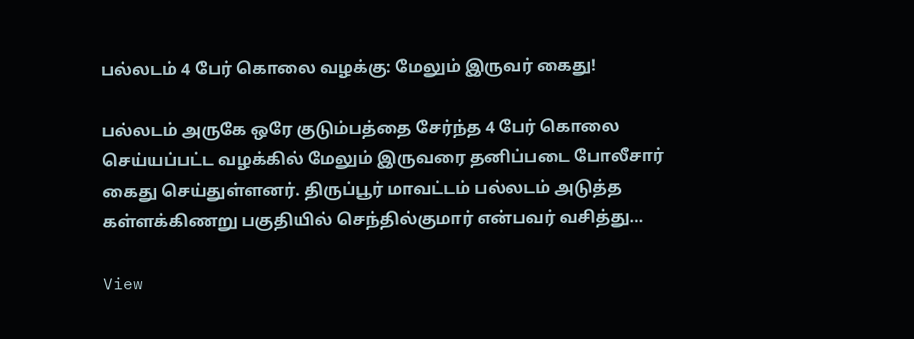பல்லடம் 4 பேர் கொலை வழக்கு: மேலும் இருவர் கைது!

பல்லடம் அருகே ஒரே குடும்பத்தை சேர்ந்த 4 பேர் கொலை செய்யப்பட்ட வழக்கில் மேலும் இருவரை தனிப்படை போலீசார் கைது செய்துள்ளனர். திருப்பூர் மாவட்டம் பல்லடம் அடுத்த கள்ளக்கிணறு பகுதியில் செந்தில்குமார் என்பவர் வசித்து…

View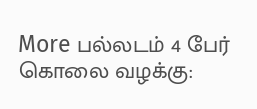More பல்லடம் 4 பேர் கொலை வழக்கு: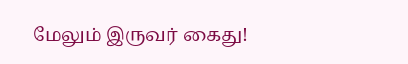மேலும் இருவர் கைது!